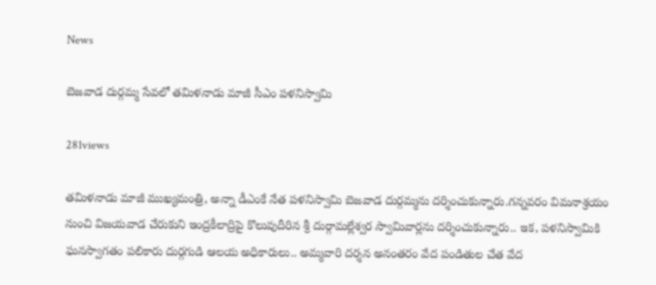News

బెజవాడ దుర్గమ్మ సేవలో తమిళనాడు మాజీ సీఎం పళనిస్వామి

281views

తమిళనాడు మాజీ ముఖ్యమంత్రి, అన్నా డీఎంకే నేత పళనిస్వామి బెజవాడ దుర్గమ్మను దర్శించుకున్నారు.గన్నవరం విమనాశ్రయం నుంచి విజయవాడ చేరుకుని ఇంద్రకీలాద్రిపై కొలువుదీరిన శ్రీ దుర్గామల్లేశ్వర స్వామివార్లను దర్శించుకున్నారు.. ఇక, పళనిస్వామికి ఘనస్వాగతం పలికారు దుర్గగుడి ఆలయ అధికారులు.. అమ్మవారి దర్శన అనంతరం వేద పండితుల చేత వేద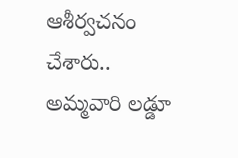ఆశీర్వచనం చేశారు.. అమ్మవారి లడ్డూ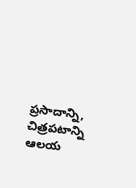ప్రసాదాన్ని, చిత్రపటాన్ని ఆలయ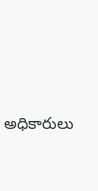అధికారులు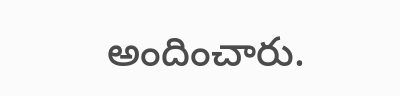అందించారు.